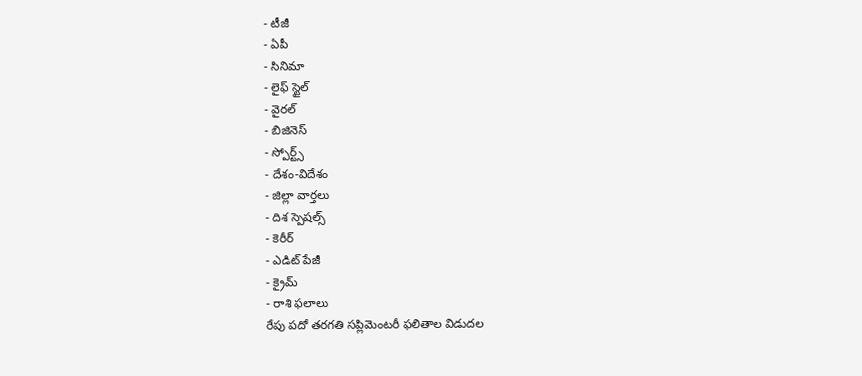- టీజీ
- ఏపీ
- సినిమా
- లైఫ్ స్టైల్
- వైరల్
- బిజినెస్
- స్పోర్ట్స్
- దేశం-విదేశం
- జిల్లా వార్తలు
- దిశ స్పెషల్స్
- కెరీర్
- ఎడిట్ పేజీ
- క్రైమ్
- రాశి ఫలాలు
రేపు పదో తరగతి సప్లిమెంటరీ ఫలితాల విడుదల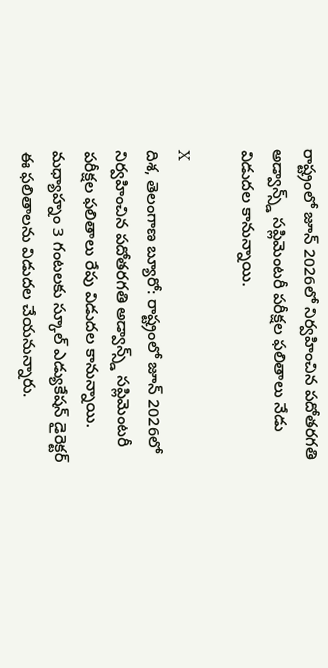రాష్ట్రంలో జూన్ 2026లో నిర్వహించిన పదోతరగతి అడ్వాన్స్డ్ సప్లిమెంటరీ పరీక్షల ఫలితాలు నేడు విడుదల కానున్నాయి.

X
దిశ, తెలంగాణ బ్యూరో: రాష్ట్రంలో జూన్ 2026లో నిర్వహించిన పదోతరగతి అడ్వాన్స్డ్ సప్లిమెంటరీ పరీక్షల ఫలితాలు రేపు విడుదల కానున్నాయి. మధ్యాహ్నం 3 గంటలకు స్కూల్ ఎడ్యుకేషన్ డైరెక్టర్ ఈ ఫలితాలను విడుదల చేయనున్నారు.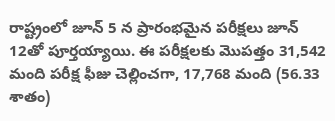రాష్ట్రంలో జూన్ 5 న ప్రారంభమైన పరీక్షలు జూన్ 12తో పూర్తయ్యాయి. ఈ పరీక్షలకు మొపత్తం 31,542 మంది పరీక్ష ఫీజు చెల్లించగా, 17,768 మంది (56.33 శాతం)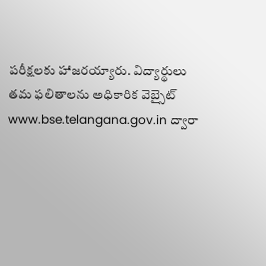పరీక్షలకు హాజరయ్యారు. విద్యార్థులు తమ ఫలితాలను అధికారిక వెబ్సైట్ www.bse.telangana.gov.in ద్వారా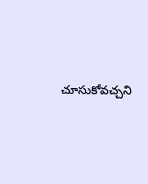చూసుకోవచ్చని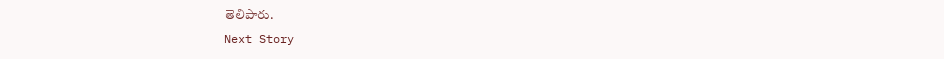తెలిపారు.
Next Story